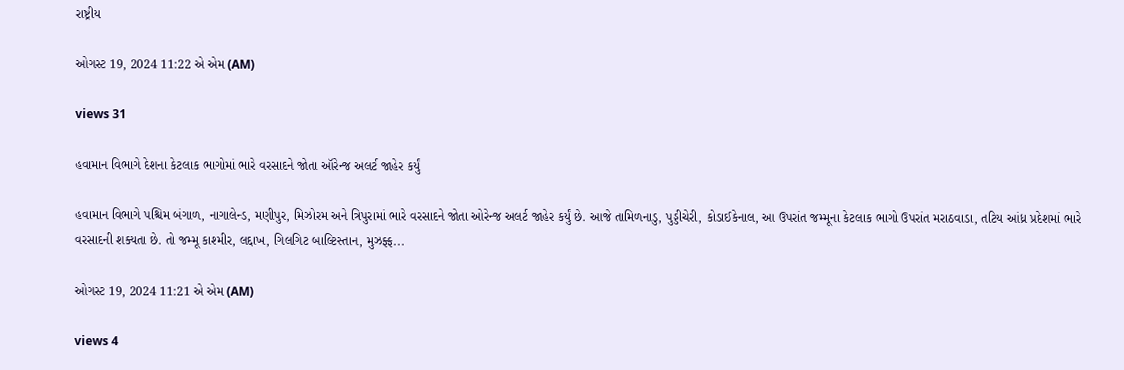રાષ્ટ્રીય

ઓગસ્ટ 19, 2024 11:22 એ એમ (AM)

views 31

હવામાન વિભાગે દેશના કેટલાક ભાગોમાં ભારે વરસાદને જોતા ઑરેન્જ અલર્ટ જાહેર કર્યું

હવામાન વિભાગે પશ્ચિમ બંગાળ, નાગાલેન્ડ, મણીપુર, મિઝોરમ અને ત્રિપુરામાં ભારે વરસાદને જોતા ઓરેન્જ અલર્ટ જાહેર કર્યું છે. આજે તામિળનાડુ, પુડ્ડીચેરી, કોડાઈકેનાલ, આ ઉપરાંત જમ્મૂના કેટલાક ભાગો ઉપરાંત મરાઠવાડા, તટિય આંધ્ર પ્રદેશમાં ભારે વરસાદની શક્યતા છે. તો જમ્મૂ કાશ્મીર, લદ્દાખ, ગિલગિટ બાલ્ટિસ્તાન, મુઝફ્ફ...

ઓગસ્ટ 19, 2024 11:21 એ એમ (AM)

views 4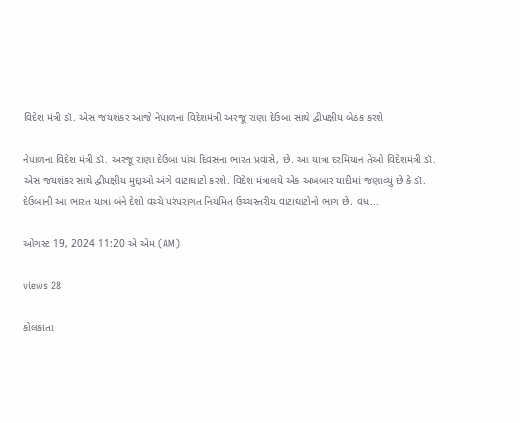વિદેશ મંત્રી ડૉ. એસ જયશંકર આજે નેપાળના વિદેશમંત્રી અરજૂ રાણા દેઉબા સાથે દ્વીપક્ષીય બેઠક કરશે

નેપાળના વિદેશ મંત્રી ડૉ. અરજૂ રાણા દેઉબા પાંચ દિવસના ભારત પ્રવાસે, છે. આ યાત્રા દરમિયાન તેઓ વિદેશમંત્રી ડૉ. એસ જયશંકર સાથે દ્વીપક્ષીય મુદ્દાઓ અંગે વાટાઘાટો કરશે. વિદેશ મંત્રાલયે એક અખબાર યાદીમાં જણાવ્યું છે કે ડૉ. દેઉબાની આ ભારત યાત્રા બંને દેશો વચ્ચે પરંપરાગત નિયમિત ઉચ્ચસ્તરીય વાટાઘાટોનો ભાગ છે. વધ...

ઓગસ્ટ 19, 2024 11:20 એ એમ (AM)

views 28

કોલકાતા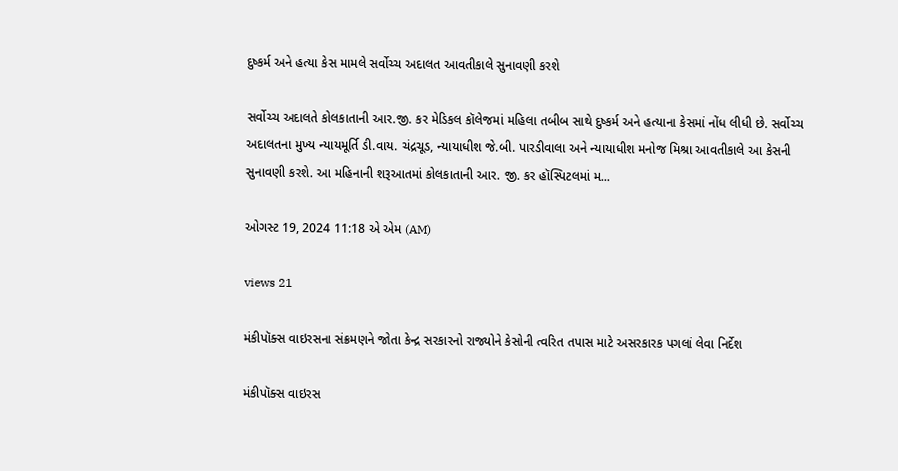દુષ્કર્મ અને હત્યા કેસ મામલે સર્વોચ્ચ અદાલત આવતીકાલે સુનાવણી કરશે

સર્વોચ્ચ અદાલતે કોલકાતાની આર.જી. કર મેડિકલ કૉલેજમાં મહિલા તબીબ સાથે દુષ્કર્મ અને હત્યાના કેસમાં નોંધ લીધી છે. સર્વોચ્ચ અદાલતના મુખ્ય ન્યાયમૂર્તિ ડી.વાય. ચંદ્રચૂડ, ન્યાયાધીશ જે.બી. પારડીવાલા અને ન્યાયાધીશ મનોજ મિશ્રા આવતીકાલે આ કેસની સુનાવણી કરશે. આ મહિનાની શરૂઆતમાં કોલકાતાની આર. જી. કર હૉસ્પિટલમાં મ...

ઓગસ્ટ 19, 2024 11:18 એ એમ (AM)

views 21

મંકીપૉક્સ વાઇરસના સંક્રમણને જોતા કેન્દ્ર સરકારનો રાજ્યોને કેસોની ત્વરિત તપાસ માટે અસરકારક પગલાં લેવા નિર્દેશ

મંકીપૉક્સ વાઇરસ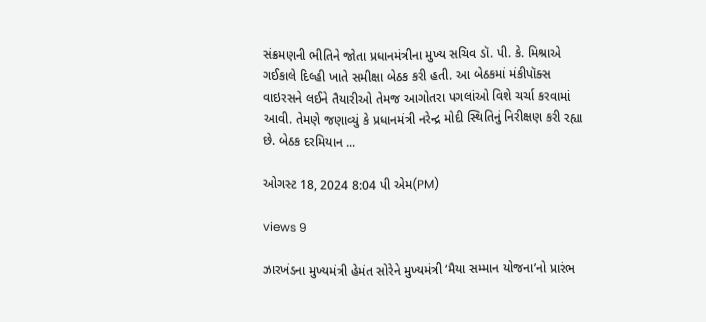સંક્રમણની ભીતિને જોતા પ્રધાનમંત્રીના મુખ્ય સચિવ ડૉ. પી. કે. મિશ્રાએ ગઈકાલે દિલ્હી ખાતે સમીક્ષા બેઠક કરી હતી. આ બેઠકમાં મંકીપૉક્સ વાઇરસને લઈને તૈયારીઓ તેમજ આગોતરા પગલાંઓ વિશે ચર્ચા કરવામાં આવી. તેમણે જણાવ્યું કે પ્રધાનમંત્રી નરેન્દ્ર મોદી સ્થિતિનું નિરીક્ષણ કરી રહ્યા છે. બેઠક દરમિયાન ...

ઓગસ્ટ 18, 2024 8:04 પી એમ(PM)

views 9

ઝારખંડના મુખ્યમંત્રી હેમંત સોરેને મુખ્યમંત્રી ‘મૈયા સમ્માન યોજના’નો પ્રારંભ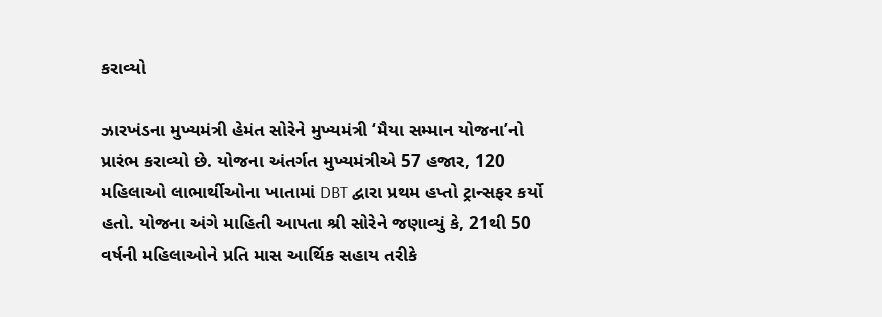કરાવ્યો

ઝારખંડના મુખ્યમંત્રી હેમંત સોરેને મુખ્યમંત્રી ‘મૈયા સમ્માન યોજના’નો પ્રારંભ કરાવ્યો છે. યોજના અંતર્ગત મુખ્યમંત્રીએ 57 હજાર, 120 મહિલાઓ લાભાર્થીઓના ખાતામાં DBT દ્વારા પ્રથમ હપ્તો ટ્રાન્સફર કર્યો હતો. યોજના અંગે માહિતી આપતા શ્રી સોરેને જણાવ્યું કે, 21થી 50 વર્ષની મહિલાઓને પ્રતિ માસ આર્થિક સહાય તરીકે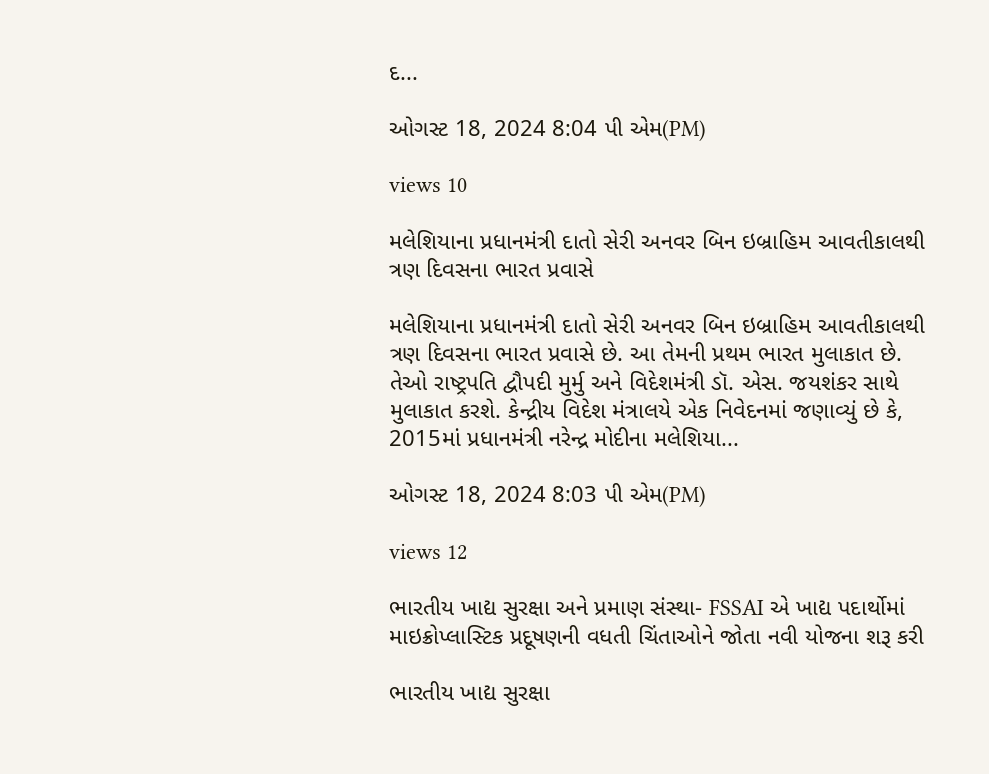દ...

ઓગસ્ટ 18, 2024 8:04 પી એમ(PM)

views 10

મલેશિયાના પ્રધાનમંત્રી દાતો સેરી અનવર બિન ઇબ્રાહિમ આવતીકાલથી ત્રણ દિવસના ભારત પ્રવાસે

મલેશિયાના પ્રધાનમંત્રી દાતો સેરી અનવર બિન ઇબ્રાહિમ આવતીકાલથી ત્રણ દિવસના ભારત પ્રવાસે છે. આ તેમની પ્રથમ ભારત મુલાકાત છે. તેઓ રાષ્ટ્રપતિ દ્વૌપદી મુર્મુ અને વિદેશમંત્રી ડૉ. એસ. જયશંકર સાથે મુલાકાત કરશે. કેન્દ્રીય વિદેશ મંત્રાલયે એક નિવેદનમાં જણાવ્યું છે કે, 2015માં પ્રધાનમંત્રી નરેન્દ્ર મોદીના મલેશિયા...

ઓગસ્ટ 18, 2024 8:03 પી એમ(PM)

views 12

ભારતીય ખાદ્ય સુરક્ષા અને પ્રમાણ સંસ્થા- FSSAI એ ખાદ્ય પદાર્થોમાં માઇક્રોપ્લાસ્ટિક પ્રદૂષણની વધતી ચિંતાઓને જોતા નવી યોજના શરૂ કરી

ભારતીય ખાદ્ય સુરક્ષા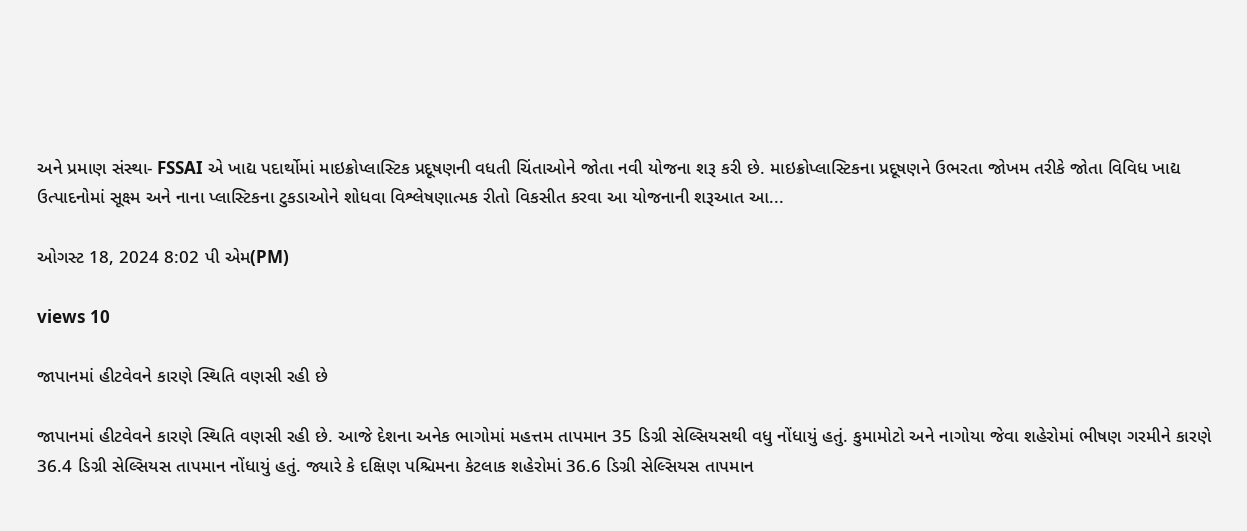અને પ્રમાણ સંસ્થા- FSSAI એ ખાદ્ય પદાર્થોમાં માઇક્રોપ્લાસ્ટિક પ્રદૂષણની વધતી ચિંતાઓને જોતા નવી યોજના શરૂ કરી છે. માઇક્રોપ્લાસ્ટિકના પ્રદૂષણને ઉભરતા જોખમ તરીકે જોતા વિવિધ ખાદ્ય ઉત્પાદનોમાં સૂક્ષ્મ અને નાના પ્લાસ્ટિકના ટુકડાઓને શોધવા વિશ્લેષણાત્મક રીતો વિકસીત કરવા આ યોજનાની શરૂઆત આ...

ઓગસ્ટ 18, 2024 8:02 પી એમ(PM)

views 10

જાપાનમાં હીટવેવને કારણે સ્થિતિ વણસી રહી છે

જાપાનમાં હીટવેવને કારણે સ્થિતિ વણસી રહી છે. આજે દેશના અનેક ભાગોમાં મહત્તમ તાપમાન 35 ડિગ્રી સેલ્સિયસથી વધુ નોંધાયું હતું. કુમામોટો અને નાગોયા જેવા શહેરોમાં ભીષણ ગરમીને કારણે 36.4 ડિગ્રી સેલ્સિયસ તાપમાન નોંધાયું હતું. જ્યારે કે દક્ષિણ પશ્ચિમના કેટલાક શહેરોમાં 36.6 ડિગ્રી સેલ્સિયસ તાપમાન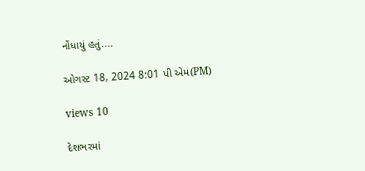નોંધાયું હતું....

ઓગસ્ટ 18, 2024 8:01 પી એમ(PM)

views 10

દેશભરમાં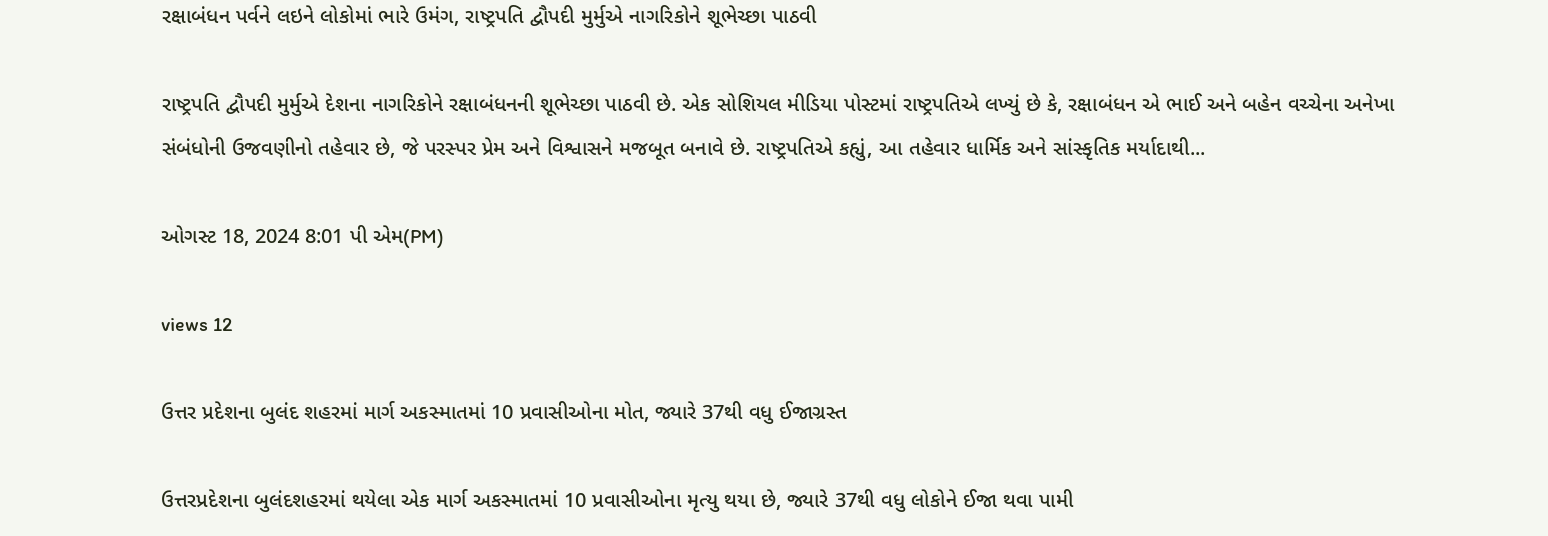રક્ષાબંધન પર્વને લઇને લોકોમાં ભારે ઉમંગ, રાષ્ટ્રપતિ દ્વૌપદી મુર્મુએ નાગરિકોને શૂભેચ્છા પાઠવી

રાષ્ટ્રપતિ દ્વૌપદી મુર્મુએ દેશના નાગરિકોને રક્ષાબંધનની શૂભેચ્છા પાઠવી છે. એક સોશિયલ મીડિયા પોસ્ટમાં રાષ્ટ્રપતિએ લખ્યું છે કે, રક્ષાબંધન એ ભાઈ અને બહેન વચ્ચેના અનેખા સંબંધોની ઉજવણીનો તહેવાર છે, જે પરસ્પર પ્રેમ અને વિશ્વાસને મજબૂત બનાવે છે. રાષ્ટ્રપતિએ કહ્યું, આ તહેવાર ધાર્મિક અને સાંસ્કૃતિક મર્યાદાથી...

ઓગસ્ટ 18, 2024 8:01 પી એમ(PM)

views 12

ઉત્તર પ્રદેશના બુલંદ શહરમાં માર્ગ અકસ્માતમાં 10 પ્રવાસીઓના મોત, જ્યારે 37થી વધુ ઈજાગ્રસ્ત

ઉત્તરપ્રદેશના બુલંદશહરમાં થયેલા એક માર્ગ અકસ્માતમાં 10 પ્રવાસીઓના મૃત્યુ થયા છે, જ્યારે 37થી વધુ લોકોને ઈજા થવા પામી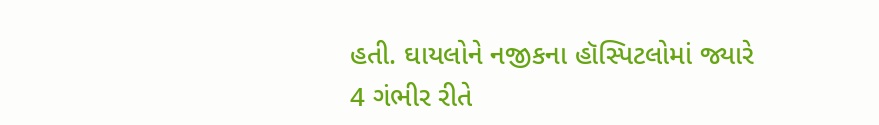હતી. ઘાયલોને નજીકના હૉસ્પિટલોમાં જ્યારે 4 ગંભીર રીતે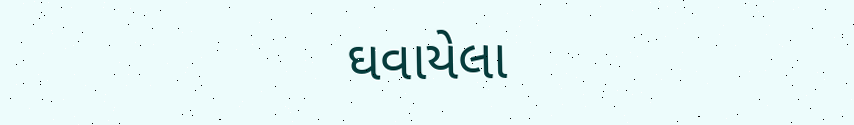ઘવાયેલા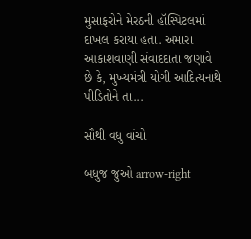મુસાફરોને મેરઠની હૉસ્પિટલમાં દાખલ કરાયા હતા. અમારા આકાશવાણી સંવાદદાતા જણાવે છે કે, મુખ્યમંત્રી યોગી આદિત્યનાથે પીડિતોને તા...

સૌથી વધુ વાંચો

બધુજ જુઓ arrow-right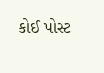કોઈ પોસ્ટ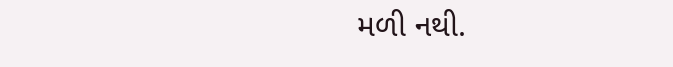મળી નથી.